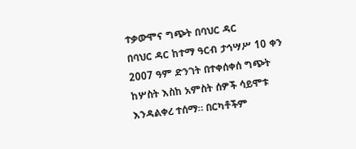ተቃውሞና ግጭት በባህር ዳር
በባህር ዳር ከተማ ዓርብ ታኅሣሥ 10 ቀን 2007 ዓም ድንገት በተቀሰቀሰ ግጭት ከሦስት እስከ አምስት ሰዎች ሳይሞቱ እንዳልቀረ ተሰማ። በርካቶችም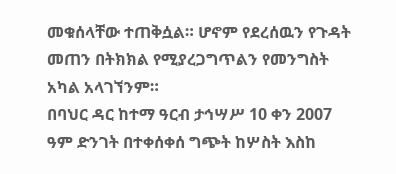መቁሰላቸው ተጠቅሷል። ሆኖም የደረሰዉን የጉዳት መጠን በትክክል የሚያረጋግጥልን የመንግስት አካል አላገኘንም።
በባህር ዳር ከተማ ዓርብ ታኅሣሥ 10 ቀን 2007 ዓም ድንገት በተቀሰቀሰ ግጭት ከሦስት እስከ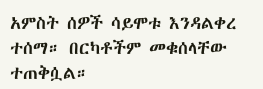አምስት ሰዎች ሳይሞቱ እንዳልቀረ ተሰማ። በርካቶችም መቁሰላቸው ተጠቅሷል።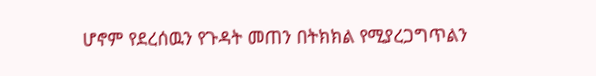ሆኖም የደረሰዉን የጉዳት መጠን በትክክል የሚያረጋግጥልን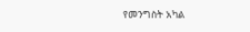የመንግስት አካል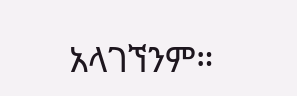አላገኘንም።